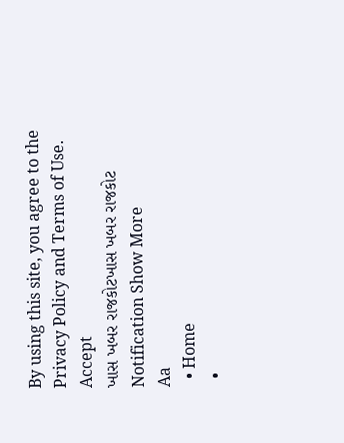By using this site, you agree to the Privacy Policy and Terms of Use.
Accept
ખાસ ખબર રાજકોટખાસ ખબર રાજકોટ
Notification Show More
Aa
  • Home
  •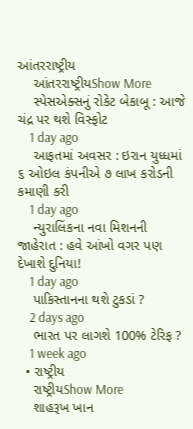આંતરરાષ્ટ્રીય
    આંતરરાષ્ટ્રીયShow More
    સ્પેસએક્સનું રોકેટ બેકાબૂ : આજે ચંદ્ર પર થશે વિસ્ફોટ
    1 day ago
    આફતમાં અવસર : ઇરાન યુધ્ધમાં ૬ ઓઇલ કંપનીએ ૭ લાખ કરોડની કમાણી કરી
    1 day ago
    ન્યુરાલિંકના નવા મિશનની જાહેરાત : હવે આંખો વગર પણ દેખાશે દુનિયા!
    1 day ago
    પાકિસ્તાનના થશે ટુકડાં ?
    2 days ago
    ભારત પર લાગશે 100% ટેરિફ ?
    1 week ago
  • રાષ્ટ્રીય
    રાષ્ટ્રીયShow More
    શાહરૂખ ખાન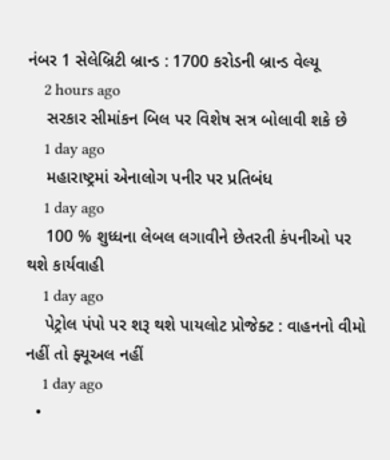નંબર 1 સેલેબ્રિટી બ્રાન્ડ : 1700 કરોડની બ્રાન્ડ વેલ્યૂ
    2 hours ago
    સરકાર સીમાંકન બિલ પર વિશેષ સત્ર બોલાવી શકે છે
    1 day ago
    મહારાષ્ટ્રમાં એનાલોગ પનીર પર પ્રતિબંધ
    1 day ago
    100 % શુધ્ધના લેબલ લગાવીને છેતરતી કંપનીઓ પર થશે કાર્યવાહી
    1 day ago
    પેટ્રોલ પંપો પર શરૂ થશે પાયલોટ પ્રોજેક્ટ : વાહનનો વીમો નહીં તો ફ્યૂઅલ નહીં
    1 day ago
  •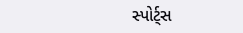સ્પોર્ટ્સ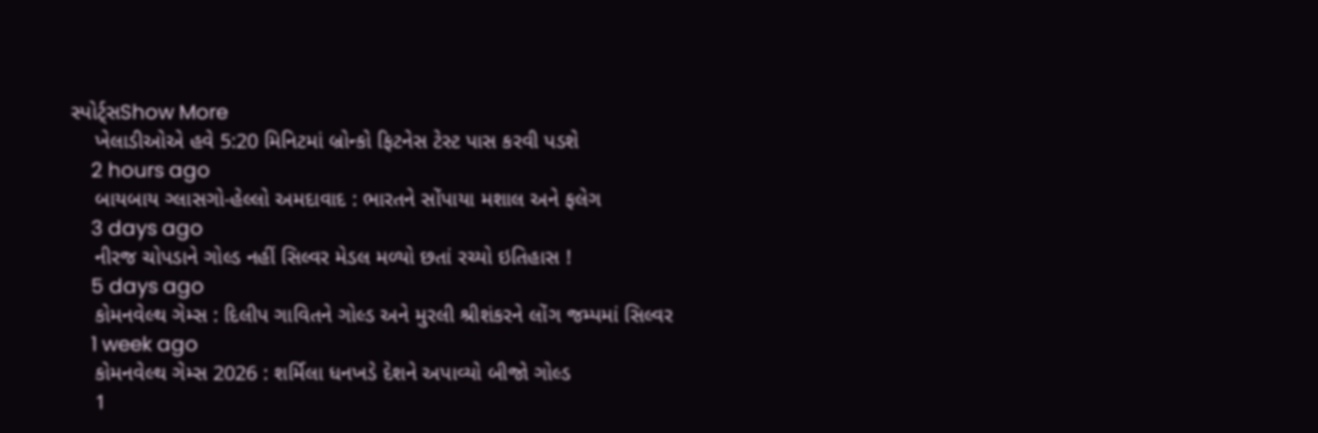સ્પોર્ટ્સShow More
    ખેલાડીઓએ હવે 5:20 મિનિટમાં બ્રોન્કો ફિટનેસ ટેસ્ટ પાસ કરવી પડશે
    2 hours ago
    બાયબાય ગ્લાસગો-હેલ્લો અમદાવાદ : ભારતને સોંપાયા મશાલ અને ફલેગ
    3 days ago
    નીરજ ચોપડાને ગોલ્ડ નહીં સિલ્વર મેડલ મળ્યો છતાં રચ્યો ઇતિહાસ !
    5 days ago
    કોમનવેલ્થ ગેમ્સ : દિલીપ ગાવિતને ગોલ્ડ અને મુરલી શ્રીશંકરને લોંગ જમ્પમાં સિલ્વર
    1 week ago
    કોમનવેલ્થ ગેમ્સ 2026 : શર્મિલા ધનખડે દેશને અપાવ્યો બીજો ગોલ્ડ
    1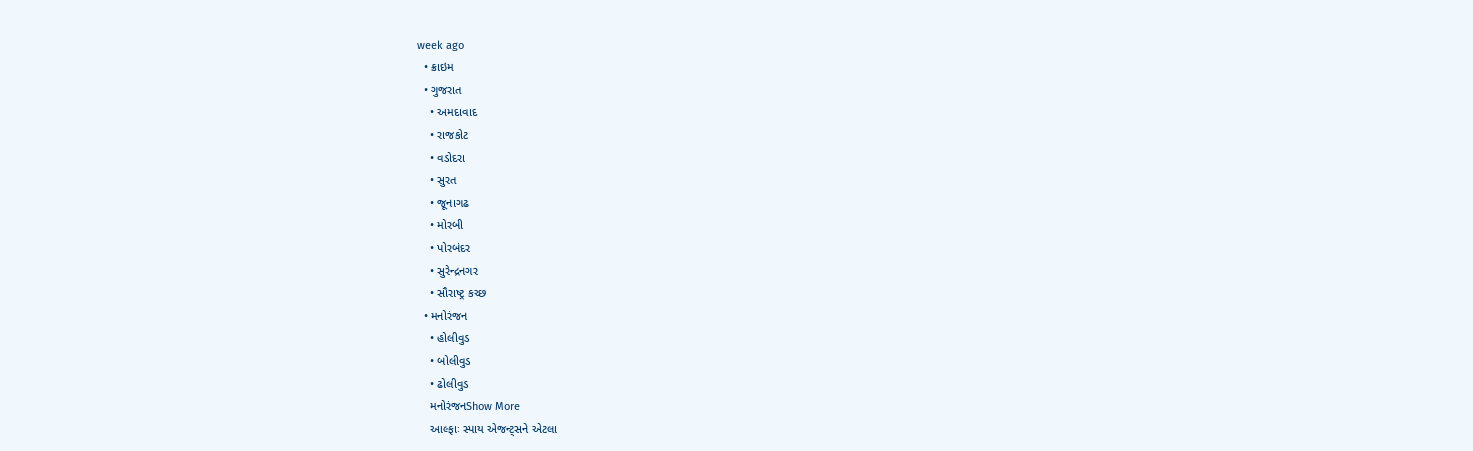week ago
  • ક્રાઇમ
  • ગુજરાત
    • અમદાવાદ
    • રાજકોટ
    • વડોદરા
    • સુરત
    • જૂનાગઢ
    • મોરબી
    • પોરબંદર
    • સુરેન્દ્રનગર
    • સૌરાષ્ટ્ર કચ્છ
  • મનોરંજન
    • હોલીવુડ
    • બોલીવુડ
    • ઢોલીવુડ
    મનોરંજનShow More
    આલ્ફાઃ સ્પાય એજન્ટ્સને એટલા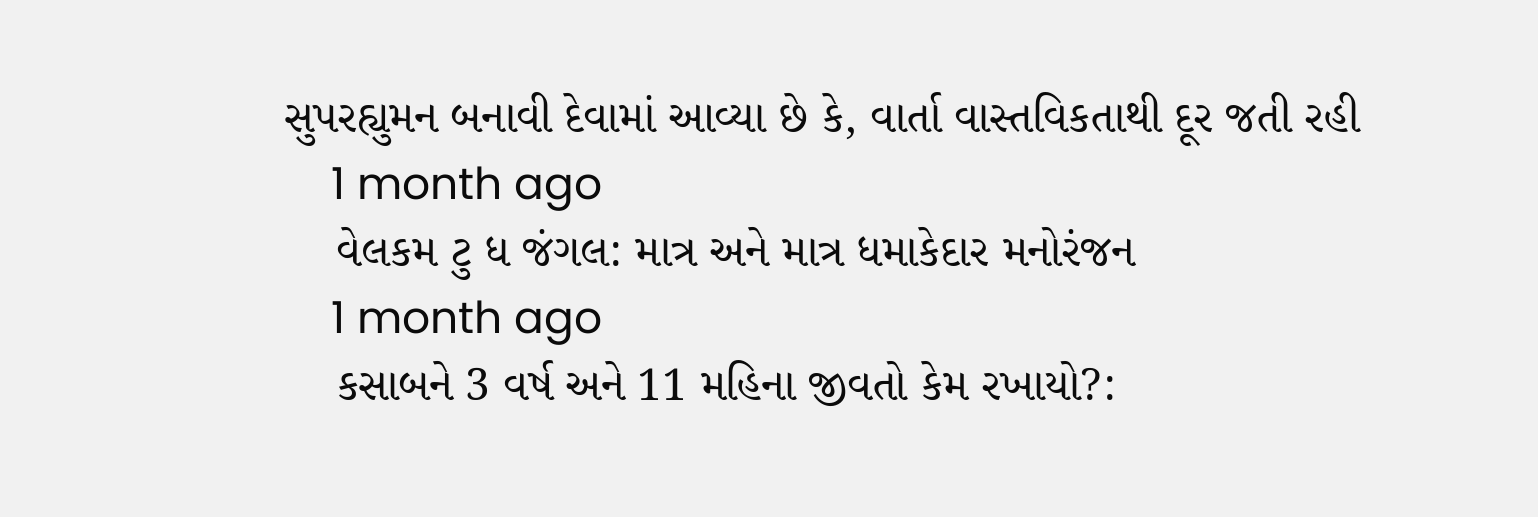સુપરહ્યુમન બનાવી દેવામાં આવ્યા છે કે, વાર્તા વાસ્તવિકતાથી દૂર જતી રહી
    1 month ago
    વેલકમ ટુ ધ જંગલ: માત્ર અને માત્ર ધમાકેદાર મનોરંજન
    1 month ago
    કસાબને 3 વર્ષ અને 11 મહિના જીવતો કેમ રખાયો?: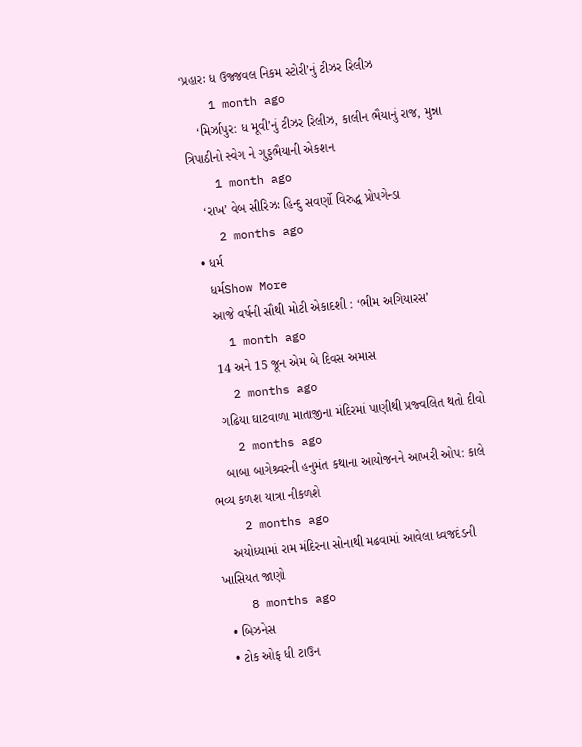‘પ્રહારઃ ધ ઉજ્જવલ નિકમ સ્ટોરી’નું ટીઝર રિલીઝ
    1 month ago
    ‘મિર્ઝાપુર: ધ મૂવી’નું ટીઝર રિલીઝ, કાલીન ભૈયાનું રાજ, મુન્ના ત્રિપાઠીનો સ્વેગ ને ગુડ્ડભૈયાની એકશન
    1 month ago
    ‘રાખ’ વેબ સીરિઝઃ હિન્દુ સવર્ણો વિરુદ્ધ પ્રોપગેન્ડા
    2 months ago
  • ધર્મ
    ધર્મShow More
    આજે વર્ષની સૌથી મોટી એકાદશી : ‘ભીમ અગિયારસ’
    1 month ago
    14 અને 15 જૂન એમ બે દિવસ અમાસ
    2 months ago
    ગઢિયા ઘાટવાળા માતાજીના મંદિરમાં પાણીથી પ્રજ્વલિત થતો દીવો
    2 months ago
    બાબા બાગેશ્ર્વરની હનુમંત કથાના આયોજનને આખરી ઓપ: કાલે ભવ્ય કળશ યાત્રા નીકળશે
    2 months ago
    અયોધ્યામાં રામ મંદિરના સોનાથી મઢવામાં આવેલા ધ્વજદંડની ખાસિયત જાણો
    8 months ago
  • બિઝનેસ
  • ટોક ઓફ ધી ટાઉન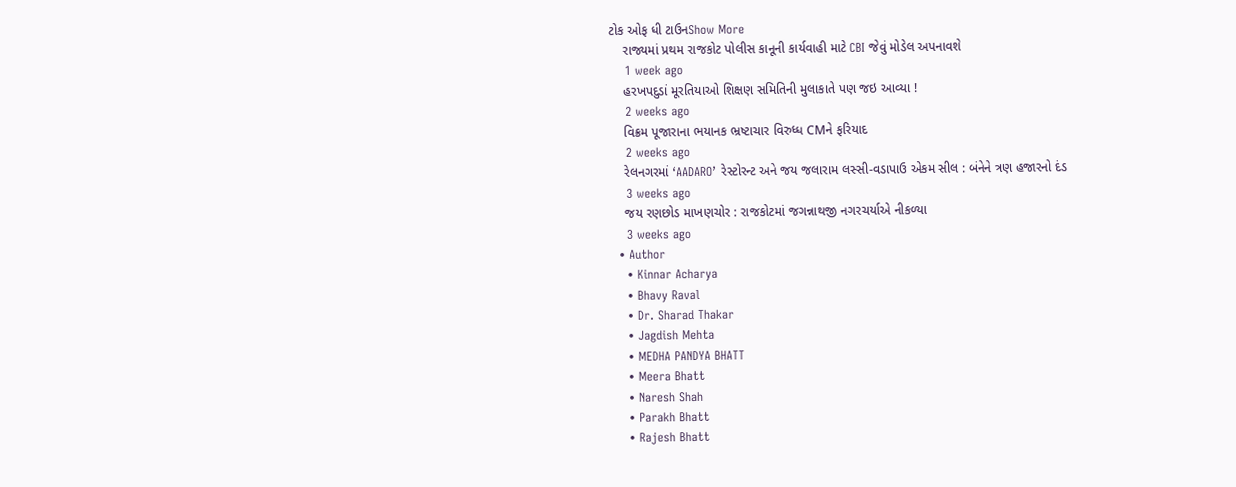ટોક ઓફ ધી ટાઉનShow More
    રાજ્યમાં પ્રથમ રાજકોટ પોલીસ કાનૂની કાર્યવાહી માટે CBI જેવું મોડેલ અપનાવશે
    1 week ago
    હરખપદુડાં મૂરતિયાઓ શિક્ષણ સમિતિની મુલાકાતે પણ જઇ આવ્યા !
    2 weeks ago
    વિક્રમ પૂજારાના ભયાનક ભ્રષ્ટાચાર વિરુધ્ધ CMને ફરિયાદ
    2 weeks ago
    રેલનગરમાં ‘AADARO’ રેસ્ટોરન્ટ અને જય જલારામ લસ્સી-વડાપાઉ એકમ સીલ : બંનેને ત્રણ હજારનો દંડ
    3 weeks ago
    જય રણછોડ માખણચોર : રાજકોટમાં જગન્નાથજી નગરચર્યાએ નીકળ્યા
    3 weeks ago
  • Author
    • Kinnar Acharya
    • Bhavy Raval
    • Dr. Sharad Thakar
    • Jagdish Mehta
    • MEDHA PANDYA BHATT
    • Meera Bhatt
    • Naresh Shah
    • Parakh Bhatt
    • Rajesh Bhatt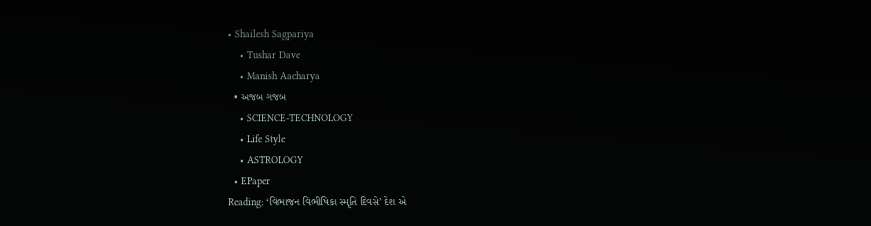• Shailesh Sagpariya
    • Tushar Dave
    • Manish Aacharya
  • અજબ ગજબ
    • SCIENCE-TECHNOLOGY
    • Life Style
    • ASTROLOGY
  • EPaper
Reading: ‘વિભાજન વિભીષિકા સ્મૃતિ દિવસે’ દેશ એ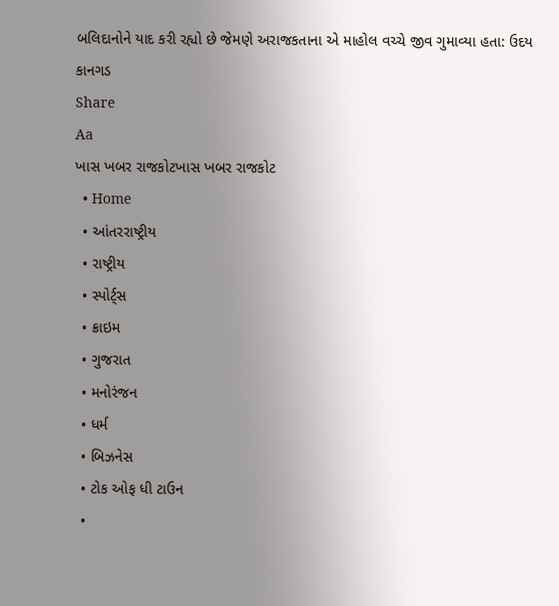બલિદાનોને યાદ કરી રહ્યો છે જેમણે અરાજકતાના એ માહોલ વચ્ચે જીવ ગુમાવ્યા હતા: ઉદય કાનગડ
Share
Aa
ખાસ ખબર રાજકોટખાસ ખબર રાજકોટ
  • Home
  • આંતરરાષ્ટ્રીય
  • રાષ્ટ્રીય
  • સ્પોર્ટ્સ
  • ક્રાઇમ
  • ગુજરાત
  • મનોરંજન
  • ધર્મ
  • બિઝનેસ
  • ટોક ઓફ ધી ટાઉન
  •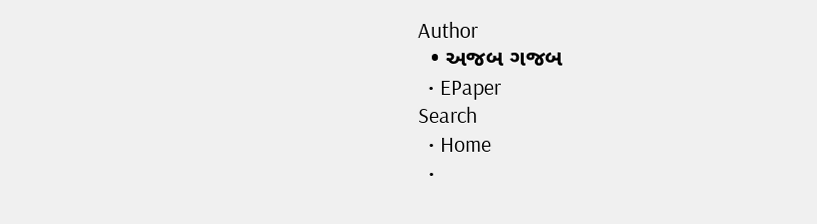Author
  • અજબ ગજબ
  • EPaper
Search
  • Home
  •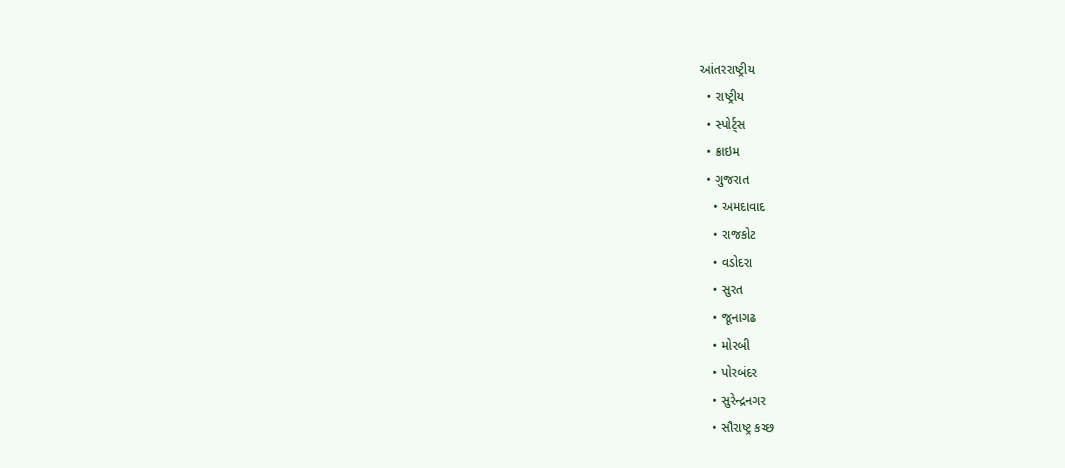આંતરરાષ્ટ્રીય
  • રાષ્ટ્રીય
  • સ્પોર્ટ્સ
  • ક્રાઇમ
  • ગુજરાત
    • અમદાવાદ
    • રાજકોટ
    • વડોદરા
    • સુરત
    • જૂનાગઢ
    • મોરબી
    • પોરબંદર
    • સુરેન્દ્રનગર
    • સૌરાષ્ટ્ર કચ્છ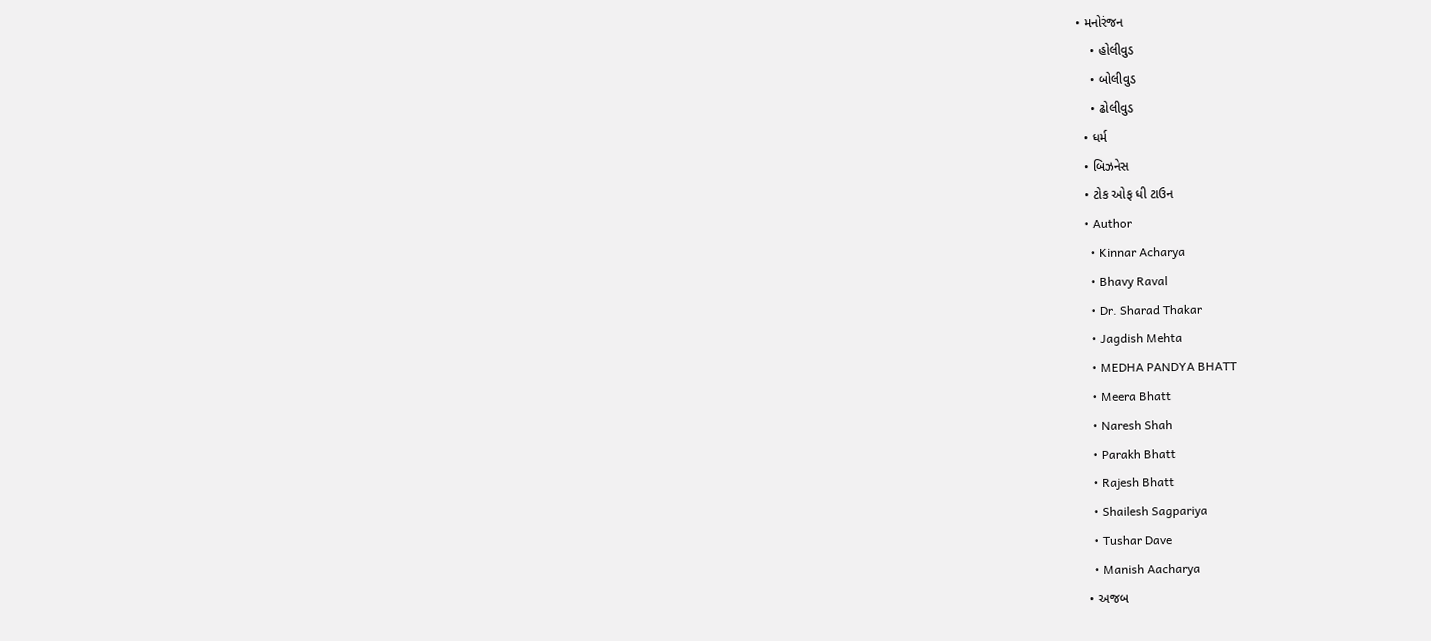• મનોરંજન
    • હોલીવુડ
    • બોલીવુડ
    • ઢોલીવુડ
  • ધર્મ
  • બિઝનેસ
  • ટોક ઓફ ધી ટાઉન
  • Author
    • Kinnar Acharya
    • Bhavy Raval
    • Dr. Sharad Thakar
    • Jagdish Mehta
    • MEDHA PANDYA BHATT
    • Meera Bhatt
    • Naresh Shah
    • Parakh Bhatt
    • Rajesh Bhatt
    • Shailesh Sagpariya
    • Tushar Dave
    • Manish Aacharya
  • અજબ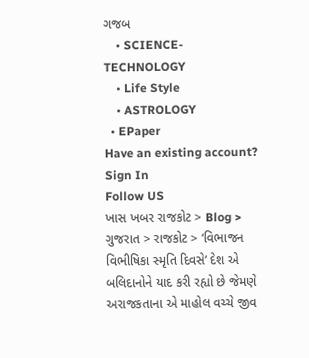ગજબ
    • SCIENCE-TECHNOLOGY
    • Life Style
    • ASTROLOGY
  • EPaper
Have an existing account? Sign In
Follow US
ખાસ ખબર રાજકોટ > Blog > ગુજરાત > રાજકોટ > ‘વિભાજન વિભીષિકા સ્મૃતિ દિવસે’ દેશ એ બલિદાનોને યાદ કરી રહ્યો છે જેમણે અરાજકતાના એ માહોલ વચ્ચે જીવ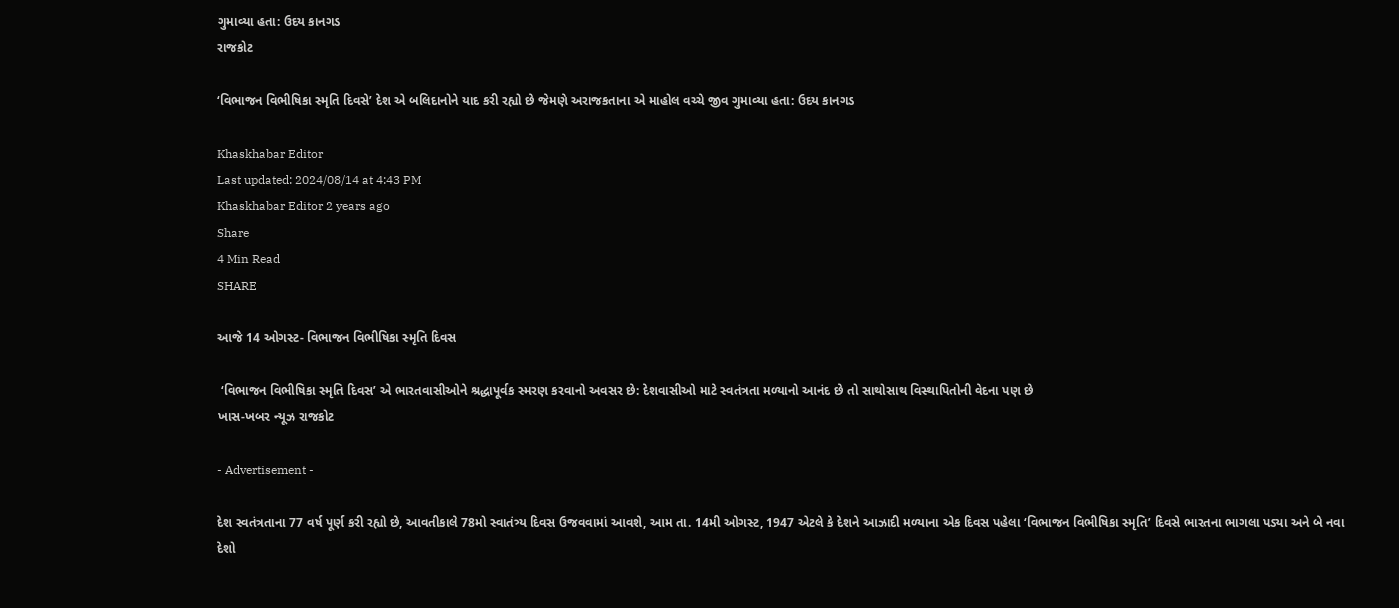ગુમાવ્યા હતા: ઉદય કાનગડ
રાજકોટ

‘વિભાજન વિભીષિકા સ્મૃતિ દિવસે’ દેશ એ બલિદાનોને યાદ કરી રહ્યો છે જેમણે અરાજકતાના એ માહોલ વચ્ચે જીવ ગુમાવ્યા હતા: ઉદય કાનગડ

Khaskhabar Editor
Last updated: 2024/08/14 at 4:43 PM
Khaskhabar Editor 2 years ago
Share
4 Min Read
SHARE

આજે 14 ઓગસ્ટ- વિભાજન વિભીષિકા સ્મૃતિ દિવસ

 ‘વિભાજન વિભીષિકા સ્મૃતિ દિવસ’ એ ભારતવાસીઓને શ્રદ્ધાપૂર્વક સ્મરણ કરવાનો અવસર છે: દેશવાસીઓ માટે સ્વતંત્રતા મળ્યાનો આનંદ છે તો સાથોસાથ વિસ્થાપિતોની વેદના પણ છે
ખાસ-ખબર ન્યૂઝ રાજકોટ

- Advertisement -

દેશ સ્વતંત્રતાના 77 વર્ષ પૂર્ણ કરી રહ્યો છે, આવતીકાલે 78મો સ્વાતંત્ર્ય દિવસ ઉજવવામાં આવશે, આમ તા. 14મી ઓગસ્ટ, 1947 એટલે કે દેશને આઝાદી મળ્યાના એક દિવસ પહેલા ‘વિભાજન વિભીષિકા સ્મૃતિ’ દિવસે ભારતના ભાગલા પડ્યા અને બે નવા દેશો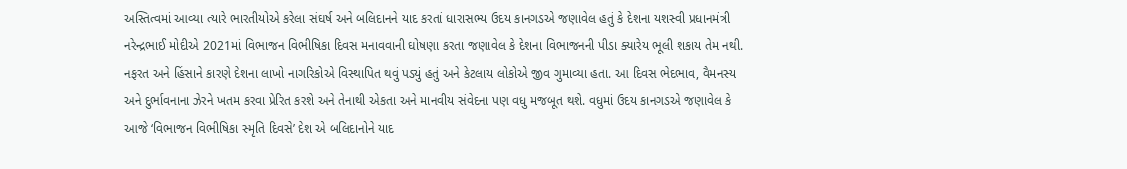અસ્તિત્વમાં આવ્યા ત્યારે ભારતીયોએ કરેલા સંઘર્ષ અને બલિદાનને યાદ કરતાં ધારાસભ્ય ઉદય કાનગડએ જણાવેલ હતું કે દેશના યશસ્વી પ્રધાનમંત્રી નરેન્દ્રભાઈ મોદીએ 2021માં વિભાજન વિભીષિકા દિવસ મનાવવાની ઘોષણા કરતા જણાવેલ કે દેશના વિભાજનની પીડા ક્યારેય ભૂલી શકાય તેમ નથી. નફરત અને હિંસાને કારણે દેશના લાખો નાગરિકોએ વિસ્થાપિત થવું પડ્યું હતું અને કેટલાય લોકોએ જીવ ગુમાવ્યા હતા. આ દિવસ ભેદભાવ, વૈમનસ્ય અને દુર્ભાવનાના ઝેરને ખતમ કરવા પ્રેરિત કરશે અને તેનાથી એકતા અને માનવીય સંવેદના પણ વધુ મજબૂત થશે. વધુમાં ઉદય કાનગડએ જણાવેલ કે આજે ‘વિભાજન વિભીષિકા સ્મૃતિ દિવસે’ દેશ એ બલિદાનોને યાદ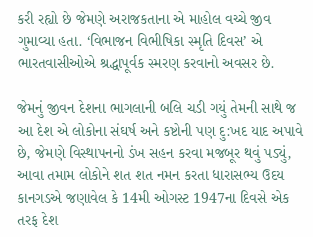કરી રહ્યો છે જેમણે અરાજકતાના એ માહોલ વચ્ચે જીવ ગુમાવ્યા હતા. ‘વિભાજન વિભીષિકા સ્મૃતિ દિવસ’ એ ભારતવાસીઓએ શ્રદ્ધાપૂર્વક સ્મરણ કરવાનો અવસર છે.

જેમનું જીવન દેશના ભાગલાની બલિ ચડી ગયું તેમની સાથે જ આ દેશ એ લોકોના સંઘર્ષ અને કષ્ટોની પણ દુ:ખદ યાદ અપાવે છે, જેમણે વિસ્થાપનનો ડંખ સહન કરવા મજબૂર થવું પડ્યું, આવા તમામ લોકોને શત શત નમન કરતા ધારાસભ્ય ઉદય કાનગડએ જણાવેલ કે 14મી ઓગસ્ટ 1947ના દિવસે એક તરફ દેશ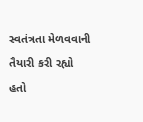સ્વતંત્રતા મેળવવાની તૈયારી કરી રહ્યો હતો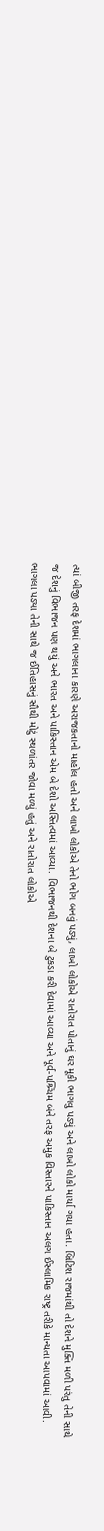ત્યાં બીજી તરફ દેશમાં ભાગલાના કારણે અરાજકતાનો માહોલ હતો અને લાખો લોકોએ તેનો ભોગ બનવું પડ્યું, લાખો લોકોએ રાતોરાત પોતાનું ઘર મૂકી ભાગવુ પડ્યું અને લાખો લોકો માર્યા ગયા હતા. બ્રિટિશ રાજમાંથી તો દેશને મુક્તિ મળી પરંતુ તેની સાથે જ દેશનું વિભાજન પણ થયું અને ભારત અને પાકિસ્તાન એમ બે દેશો અસ્તિત્વમાં આવ્યા. વિભાજનથી દેશના બે ટુકડા કરી દેવામાં આવ્યા અને પૂર્વ-પશ્ર્ચિમ બંને તરફ અમુક વિસ્તારને પાકિસ્તાન અલગ ઈસ્લામિક રાષ્ટ્ર તરીકે માન્યતા આપવામાં આવી. ભાગલા પડ્યા તેની સાથે જ ઈતિહાસનું સૌથી મોટું સ્થળાંતર જોવા મળ્યું હતું અને રાતોરાત લોકોએ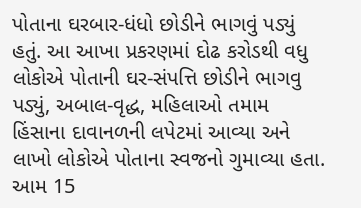પોતાના ઘરબાર-ધંધો છોડીને ભાગવું પડ્યું હતું. આ આખા પ્રકરણમાં દોઢ કરોડથી વધુ લોકોએ પોતાની ઘર-સંપત્તિ છોડીને ભાગવુ પડ્યું, અબાલ-વૃદ્ધ, મહિલાઓ તમામ હિંસાના દાવાનળની લપેટમાં આવ્યા અને લાખો લોકોએ પોતાના સ્વજનો ગુમાવ્યા હતા. આમ 15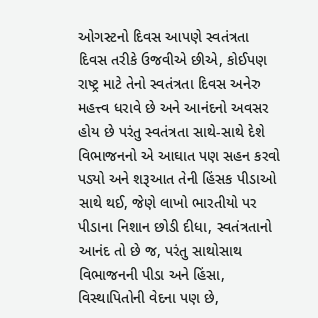ઓગસ્ટનો દિવસ આપણે સ્વતંત્રતા દિવસ તરીકે ઉજવીએ છીએ, કોઈપણ રાષ્ટ્ર માટે તેનો સ્વતંત્રતા દિવસ અનેરુ મહત્ત્વ ધરાવે છે અને આનંદનો અવસર હોય છે પરંતુ સ્વતંત્રતા સાથે-સાથે દેશે વિભાજનનો એ આઘાત પણ સહન કરવો પડ્યો અને શરૂઆત તેની હિંસક પીડાઓ સાથે થઈ, જેણે લાખો ભારતીયો પર પીડાના નિશાન છોડી દીધા, સ્વતંત્રતાનો આનંદ તો છે જ, પરંતુ સાથોસાથ વિભાજનની પીડા અને હિંસા, વિસ્થાપિતોની વેદના પણ છે,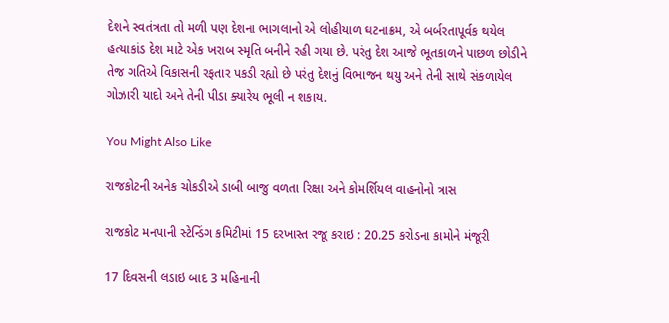દેશને સ્વતંત્રતા તો મળી પણ દેશના ભાગલાનો એ લોહીયાળ ઘટનાક્રમ, એ બર્બરતાપૂર્વક થયેલ હત્યાકાંડ દેશ માટે એક ખરાબ સ્મૃતિ બનીને રહી ગયા છે. પરંતુ દેશ આજે ભૂતકાળને પાછળ છોડીને તેજ ગતિએ વિકાસની રફતાર પકડી રહ્યો છે પરંતુ દેશનું વિભાજન થયુ અને તેની સાથે સંકળાયેલ ગોઝારી યાદો અને તેની પીડા ક્યારેય ભૂલી ન શકાય.

You Might Also Like

રાજકોટની અનેક ચોકડીએ ડાબી બાજુ વળતા રિક્ષા અને કોમર્શિયલ વાહનોનો ત્રાસ

રાજકોટ મનપાની સ્ટેન્ડિંગ કમિટીમાં 15 દરખાસ્ત રજૂ કરાઇ : 20.25 કરોડના કામોને મંજૂરી

17 દિવસની લડાઇ બાદ 3 મહિનાની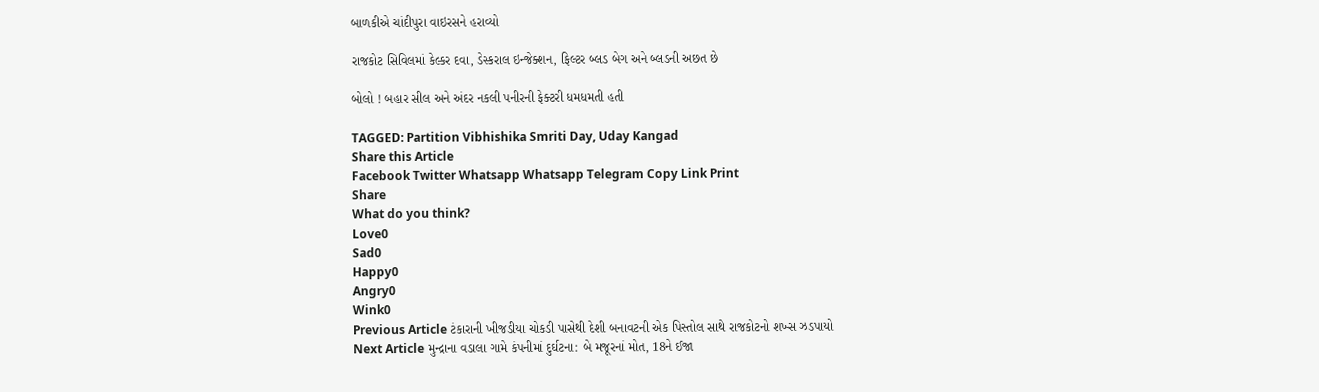બાળકીએ ચાંદીપુરા વાઇરસને હરાવ્યો

રાજકોટ સિવિલમાં કેલ્કર દવા, ડેસ્કરાલ ઇન્જેક્શન, ફિલ્ટર બ્લડ બેગ અને બ્લડની અછત છે

બોલો ! બહાર સીલ અને અંદર નકલી પનીરની ફેક્ટરી ધમધમતી હતી

TAGGED: Partition Vibhishika Smriti Day, Uday Kangad
Share this Article
Facebook Twitter Whatsapp Whatsapp Telegram Copy Link Print
Share
What do you think?
Love0
Sad0
Happy0
Angry0
Wink0
Previous Article ટંકારાની ખીજડીયા ચોકડી પાસેથી દેશી બનાવટની એક પિસ્તોલ સાથે રાજકોટનો શખ્સ ઝડપાયો
Next Article મુન્દ્રાના વડાલા ગામે કંપનીમાં દુર્ઘટના: બે મજૂરનાં મોત, 18ને ઈજા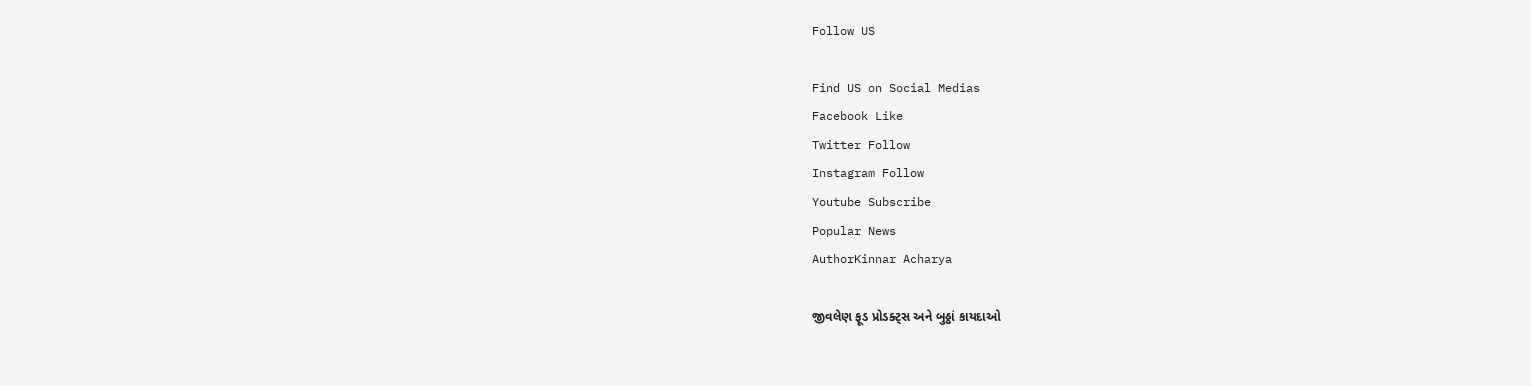Follow US

Find US on Social Medias
Facebook Like
Twitter Follow
Instagram Follow
Youtube Subscribe
Popular News
AuthorKinnar Acharya

જીવલેણ ફૂડ પ્રોડક્ટ્સ અને બુઠ્ઠાં કાયદાઓ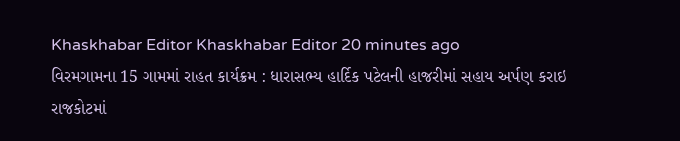Khaskhabar Editor Khaskhabar Editor 20 minutes ago
વિરમગામના 15 ગામમાં રાહત કાર્યક્રમ : ધારાસભ્ય હાર્દિક પટેલની હાજરીમાં સહાય અર્પણ કરાઇ
રાજકોટમાં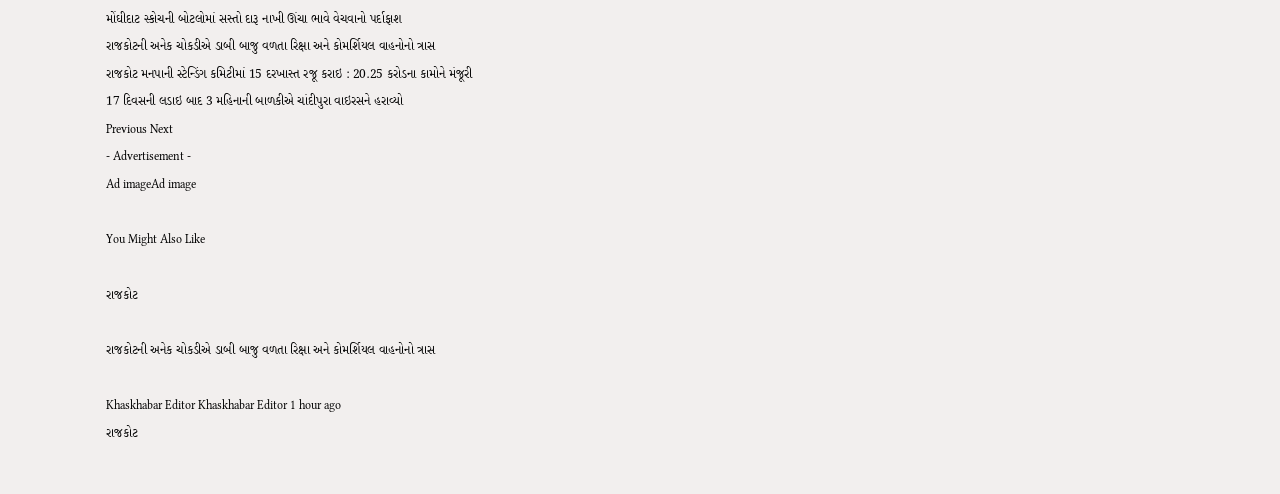મોંઘીદાટ સ્કોચની બોટલોમાં સસ્તો દારૂ નાખી ઊંચા ભાવે વેચવાનો પર્દાફાશ
રાજકોટની અનેક ચોકડીએ ડાબી બાજુ વળતા રિક્ષા અને કોમર્શિયલ વાહનોનો ત્રાસ
રાજકોટ મનપાની સ્ટેન્ડિંગ કમિટીમાં 15 દરખાસ્ત રજૂ કરાઇ : 20.25 કરોડના કામોને મંજૂરી
17 દિવસની લડાઇ બાદ 3 મહિનાની બાળકીએ ચાંદીપુરા વાઇરસને હરાવ્યો
Previous Next
- Advertisement -
Ad imageAd image

You Might Also Like

રાજકોટ

રાજકોટની અનેક ચોકડીએ ડાબી બાજુ વળતા રિક્ષા અને કોમર્શિયલ વાહનોનો ત્રાસ

Khaskhabar Editor Khaskhabar Editor 1 hour ago
રાજકોટ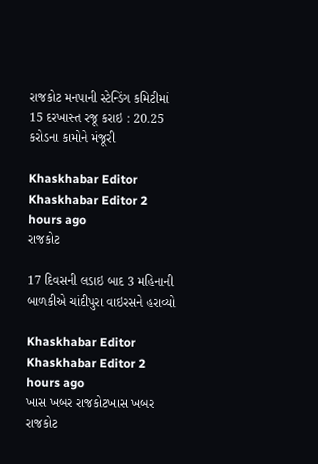રાજકોટ મનપાની સ્ટેન્ડિંગ કમિટીમાં 15 દરખાસ્ત રજૂ કરાઇ : 20.25 કરોડના કામોને મંજૂરી

Khaskhabar Editor Khaskhabar Editor 2 hours ago
રાજકોટ

17 દિવસની લડાઇ બાદ 3 મહિનાની બાળકીએ ચાંદીપુરા વાઇરસને હરાવ્યો

Khaskhabar Editor Khaskhabar Editor 2 hours ago
ખાસ ખબર રાજકોટખાસ ખબર રાજકોટ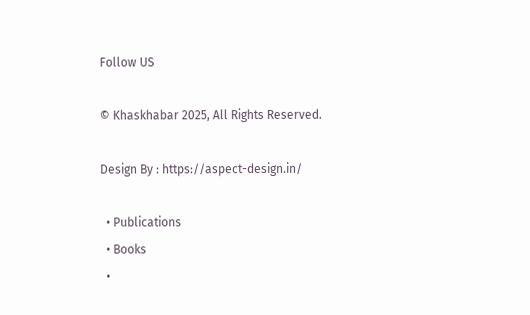Follow US

© Khaskhabar 2025, All Rights Reserved.

Design By : https://aspect-design.in/

  • Publications
  • Books
  •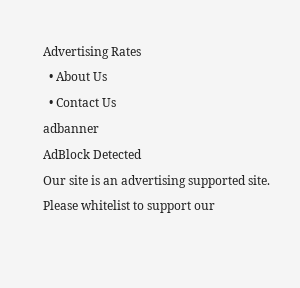Advertising Rates
  • About Us
  • Contact Us
adbanner
AdBlock Detected
Our site is an advertising supported site. Please whitelist to support our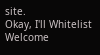site.
Okay, I'll Whitelist
Welcome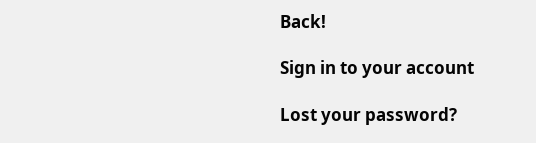Back!

Sign in to your account

Lost your password?